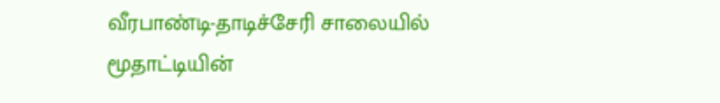வீரபாண்டி-தாடிச்சேரி சாலையில் மூதாட்டியின்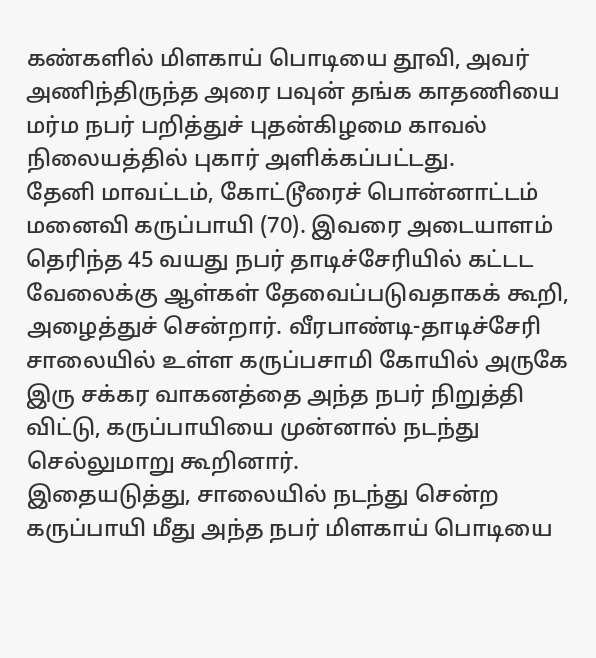கண்களில் மிளகாய் பொடியை தூவி, அவர் அணிந்திருந்த அரை பவுன் தங்க காதணியை மர்ம நபர் பறித்துச் புதன்கிழமை காவல் நிலையத்தில் புகார் அளிக்கப்பட்டது.
தேனி மாவட்டம், கோட்டூரைச் பொன்னாட்டம் மனைவி கருப்பாயி (70). இவரை அடையாளம் தெரிந்த 45 வயது நபர் தாடிச்சேரியில் கட்டட வேலைக்கு ஆள்கள் தேவைப்படுவதாகக் கூறி, அழைத்துச் சென்றார். வீரபாண்டி-தாடிச்சேரி சாலையில் உள்ள கருப்பசாமி கோயில் அருகே இரு சக்கர வாகனத்தை அந்த நபர் நிறுத்தி விட்டு, கருப்பாயியை முன்னால் நடந்து செல்லுமாறு கூறினார்.
இதையடுத்து, சாலையில் நடந்து சென்ற கருப்பாயி மீது அந்த நபர் மிளகாய் பொடியை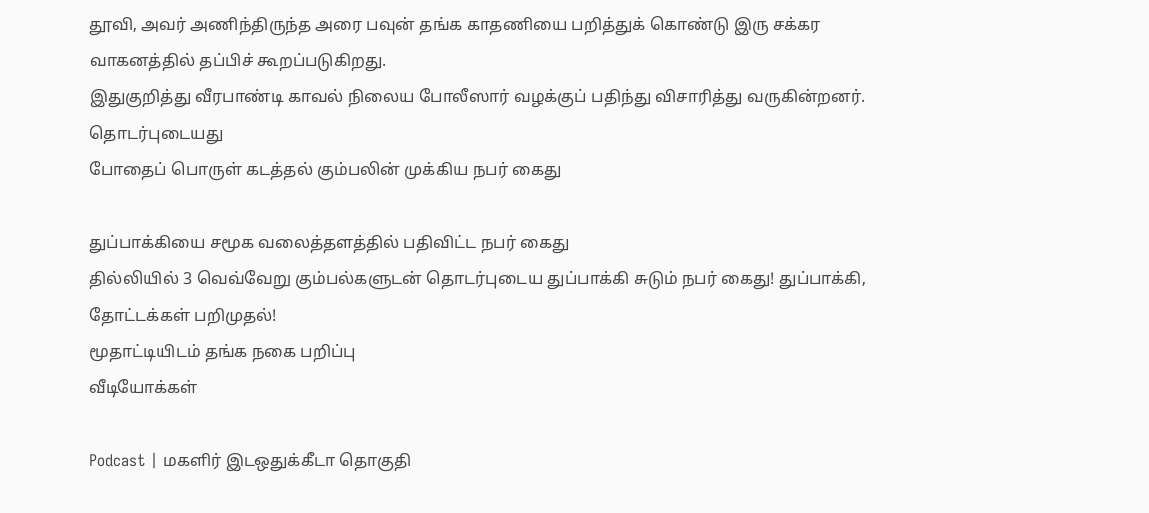தூவி, அவர் அணிந்திருந்த அரை பவுன் தங்க காதணியை பறித்துக் கொண்டு இரு சக்கர வாகனத்தில் தப்பிச் கூறப்படுகிறது.
இதுகுறித்து வீரபாண்டி காவல் நிலைய போலீஸார் வழக்குப் பதிந்து விசாரித்து வருகின்றனர்.
தொடர்புடையது
போதைப் பொருள் கடத்தல் கும்பலின் முக்கிய நபர் கைது

துப்பாக்கியை சமூக வலைத்தளத்தில் பதிவிட்ட நபர் கைது
தில்லியில் 3 வெவ்வேறு கும்பல்களுடன் தொடர்புடைய துப்பாக்கி சுடும் நபர் கைது! துப்பாக்கி, தோட்டக்கள் பறிமுதல்!
மூதாட்டியிடம் தங்க நகை பறிப்பு
வீடியோக்கள்

Podcast | மகளிர் இடஒதுக்கீடா தொகுதி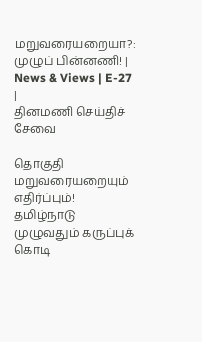மறுவரையறையா?: முழுப் பின்னணி! | News & Views | E-27 |
தினமணி செய்திச் சேவை

தொகுதி மறுவரையறையும் எதிர்ப்பும்! தமிழ்நாடு முழுவதும் கருப்புக் கொடி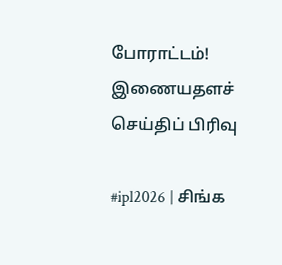போராட்டம்!
இணையதளச் செய்திப் பிரிவு

#ipl2026 | சிங்க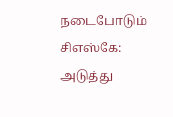நடைபோடும் சிஎஸ்கே: அடுத்து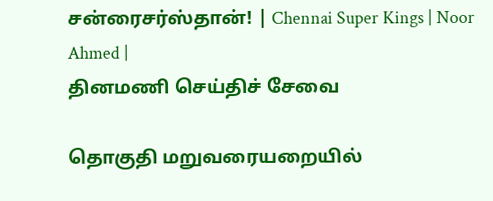சன்ரைசர்ஸ்தான்! | Chennai Super Kings | Noor Ahmed |
தினமணி செய்திச் சேவை

தொகுதி மறுவரையறையில்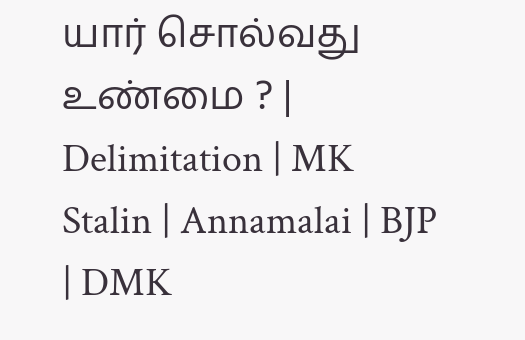யார் சொல்வது உண்மை ? | Delimitation | MK Stalin | Annamalai | BJP | DMK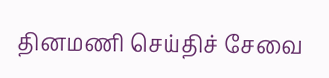தினமணி செய்திச் சேவை